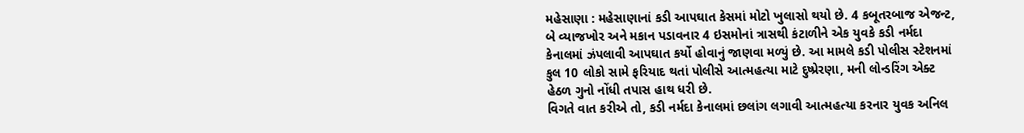મહેસાણા : મહેસાણાનાં કડી આપઘાત કેસમાં મોટો ખુલાસો થયો છે. 4 કબૂતરબાજ એજન્ટ, બે વ્યાજખોર અને મકાન પડાવનાર 4 ઇસમોનાં ત્રાસથી કંટાળીને એક યુવકે કડી નર્મદા કેનાલમાં ઝંપલાવી આપઘાત કર્યો હોવાનું જાણવા મળ્યું છે. આ મામલે કડી પોલીસ સ્ટેશનમાં કુલ 10 લોકો સામે ફરિયાદ થતાં પોલીસે આત્મહત્યા માટે દુષ્પ્રેરણા, મની લોન્ડરિંગ એક્ટ હેઠળ ગુનો નોંધી તપાસ હાથ ધરી છે.
વિગતે વાત કરીએ તો, કડી નર્મદા કેનાલમાં છલાંગ લગાવી આત્મહત્યા કરનાર યુવક અનિલ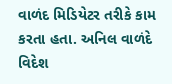વાળંદ મિડિયેટર તરીકે કામ કરતા હતા. અનિલ વાળંદે વિદેશ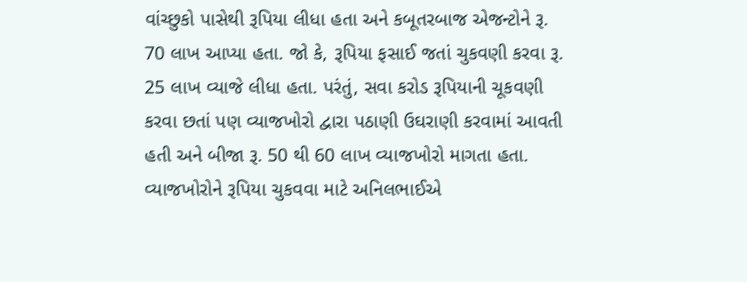વાંચ્છુકો પાસેથી રૂપિયા લીધા હતા અને કબૂતરબાજ એજન્ટોને રૂ. 70 લાખ આપ્યા હતા. જો કે, રૂપિયા ફસાઈ જતાં ચુકવણી કરવા રૂ. 25 લાખ વ્યાજે લીધા હતા. પરંતું, સવા કરોડ રૂપિયાની ચૂકવણી કરવા છતાં પણ વ્યાજખોરો દ્વારા પઠાણી ઉઘરાણી કરવામાં આવતી હતી અને બીજા રૂ. 50 થી 60 લાખ વ્યાજખોરો માગતા હતા. વ્યાજખોરોને રૂપિયા ચુકવવા માટે અનિલભાઈએ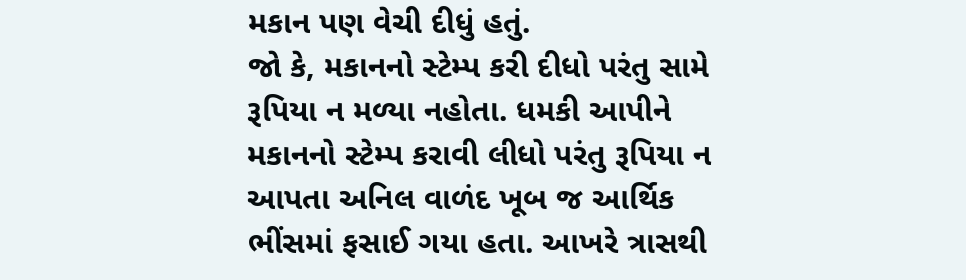મકાન પણ વેચી દીધું હતું.
જો કે, મકાનનો સ્ટેમ્પ કરી દીધો પરંતુ સામે રૂપિયા ન મળ્યા નહોતા. ધમકી આપીને મકાનનો સ્ટેમ્પ કરાવી લીધો પરંતુ રૂપિયા ન આપતા અનિલ વાળંદ ખૂબ જ આર્થિક ભીંસમાં ફસાઈ ગયા હતા. આખરે ત્રાસથી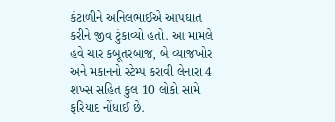કંટાળીને અનિલભાઈએ આપઘાત કરીને જીવ ટુંકાવ્યો હતો. આ મામલે હવે ચાર કબૂતરબાજ, બે વ્યાજખોર અને મકાનનો સ્ટેમ્પ કરાવી લેનારા 4 શખ્સ સહિત કુલ 10 લોકો સામે ફરિયાદ નોંધાઈ છે.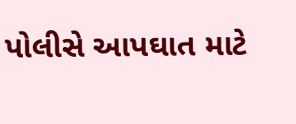પોલીસે આપઘાત માટે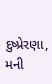દુષ્પ્રેરણા, મની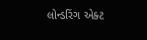લોન્ડરિંગ એક્ટ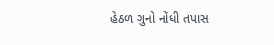હેઠળ ગુનો નોંધી તપાસ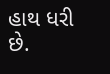હાથ ધરી છે.